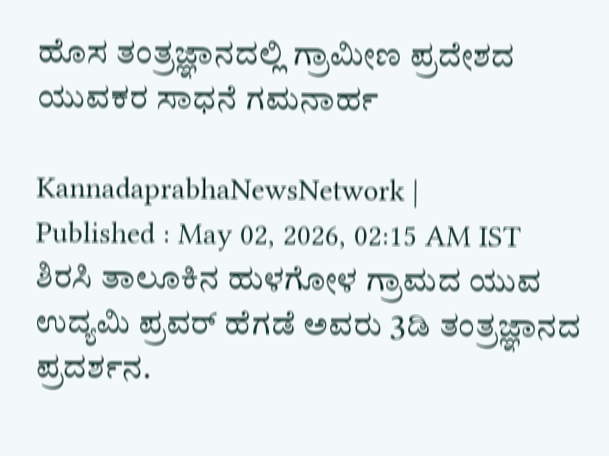ಹೊಸ ತಂತ್ರಜ್ಞಾನದಲ್ಲಿ ಗ್ರಾಮೀಣ ಪ್ರದೇಶದ ಯುವಕರ ಸಾಧನೆ ಗಮನಾರ್ಹ

KannadaprabhaNewsNetwork |
Published : May 02, 2026, 02:15 AM IST
ಶಿರಸಿ ತಾಲೂಕಿನ ಹುಳಗೋಳ ಗ್ರಾಮದ ಯುವ ಉದ್ಯಮಿ ಪ್ರವರ್ ಹೆಗಡೆ ಅವರು 3ಡಿ ತಂತ್ರಜ್ಞಾನದ ಪ್ರದರ್ಶನ.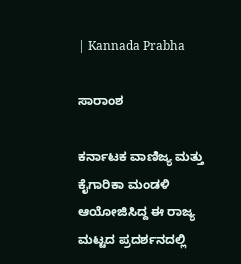| Kannada Prabha

ಸಾರಾಂಶ

ಕರ್ನಾಟಕ ವಾಣಿಜ್ಯ ಮತ್ತು ಕೈಗಾರಿಕಾ ಮಂಡಳಿ ಆಯೋಜಿಸಿದ್ದ ಈ ರಾಜ್ಯ ಮಟ್ಟದ ಪ್ರದರ್ಶನದಲ್ಲಿ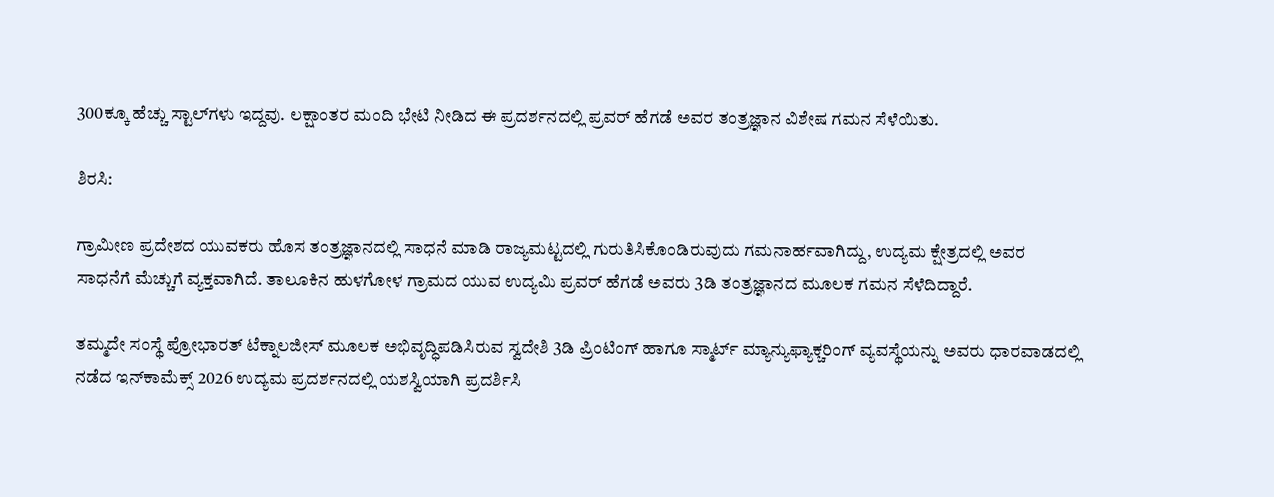300ಕ್ಕೂ ಹೆಚ್ಚು ಸ್ಟಾಲ್‌ಗಳು ಇದ್ದವು. ಲಕ್ಷಾಂತರ ಮಂದಿ ಭೇಟಿ ನೀಡಿದ ಈ ಪ್ರದರ್ಶನದಲ್ಲಿ ಪ್ರವರ್ ಹೆಗಡೆ ಅವರ ತಂತ್ರಜ್ಞಾನ ವಿಶೇಷ ಗಮನ ಸೆಳೆಯಿತು.

ಶಿರಸಿ:

ಗ್ರಾಮೀಣ ಪ್ರದೇಶದ ಯುವಕರು ಹೊಸ ತಂತ್ರಜ್ಞಾನದಲ್ಲಿ ಸಾಧನೆ ಮಾಡಿ ರಾಜ್ಯಮಟ್ಟದಲ್ಲಿ ಗುರುತಿಸಿಕೊಂಡಿರುವುದು ಗಮನಾರ್ಹವಾಗಿದ್ದು, ಉದ್ಯಮ ಕ್ಷೇತ್ರದಲ್ಲಿ ಅವರ ಸಾಧನೆಗೆ ಮೆಚ್ಚುಗೆ ವ್ಯಕ್ತವಾಗಿದೆ. ತಾಲೂಕಿನ ಹುಳಗೋಳ ಗ್ರಾಮದ ಯುವ ಉದ್ಯಮಿ ಪ್ರವರ್ ಹೆಗಡೆ ಅವರು 3ಡಿ ತಂತ್ರಜ್ಞಾನದ ಮೂಲಕ ಗಮನ ಸೆಳೆದಿದ್ದಾರೆ.

ತಮ್ಮದೇ ಸಂಸ್ಥೆ ಪ್ರೋಭಾರತ್ ಟೆಕ್ನಾಲಜೀಸ್ ಮೂಲಕ ಅಭಿವೃದ್ಧಿಪಡಿಸಿರುವ ಸ್ವದೇಶಿ 3ಡಿ ಪ್ರಿಂಟಿಂಗ್ ಹಾಗೂ ಸ್ಮಾರ್ಟ್ ಮ್ಯಾನ್ಯುಫ್ಯಾಕ್ಚರಿಂಗ್ ವ್ಯವಸ್ಥೆಯನ್ನು ಅವರು ಧಾರವಾಡದಲ್ಲಿ ನಡೆದ ಇನ್‌ಕಾಮೆಕ್ಸ್‌ 2026 ಉದ್ಯಮ ಪ್ರದರ್ಶನದಲ್ಲಿ ಯಶಸ್ವಿಯಾಗಿ ಪ್ರದರ್ಶಿಸಿ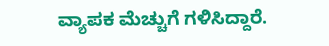ವ್ಯಾಪಕ ಮೆಚ್ಚುಗೆ ಗಳಿಸಿದ್ದಾರೆ.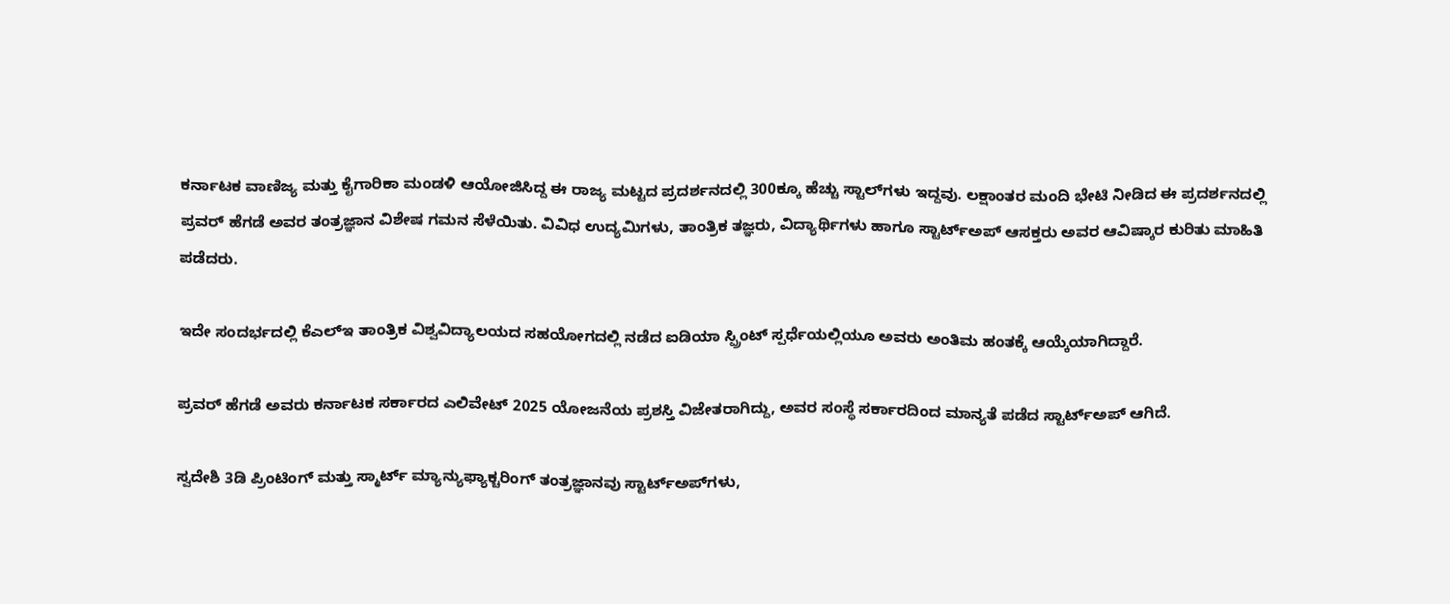ಕರ್ನಾಟಕ ವಾಣಿಜ್ಯ ಮತ್ತು ಕೈಗಾರಿಕಾ ಮಂಡಳಿ ಆಯೋಜಿಸಿದ್ದ ಈ ರಾಜ್ಯ ಮಟ್ಟದ ಪ್ರದರ್ಶನದಲ್ಲಿ 300ಕ್ಕೂ ಹೆಚ್ಚು ಸ್ಟಾಲ್‌ಗಳು ಇದ್ದವು. ಲಕ್ಷಾಂತರ ಮಂದಿ ಭೇಟಿ ನೀಡಿದ ಈ ಪ್ರದರ್ಶನದಲ್ಲಿ ಪ್ರವರ್ ಹೆಗಡೆ ಅವರ ತಂತ್ರಜ್ಞಾನ ವಿಶೇಷ ಗಮನ ಸೆಳೆಯಿತು. ವಿವಿಧ ಉದ್ಯಮಿಗಳು, ತಾಂತ್ರಿಕ ತಜ್ಞರು, ವಿದ್ಯಾರ್ಥಿಗಳು ಹಾಗೂ ಸ್ಟಾರ್ಟ್‌ಅಪ್ ಆಸಕ್ತರು ಅವರ ಆವಿಷ್ಕಾರ ಕುರಿತು ಮಾಹಿತಿ ಪಡೆದರು.

ಇದೇ ಸಂದರ್ಭದಲ್ಲಿ ಕೆಎಲ್‌ಇ ತಾಂತ್ರಿಕ ವಿಶ್ವವಿದ್ಯಾಲಯದ ಸಹಯೋಗದಲ್ಲಿ ನಡೆದ ಐಡಿಯಾ ಸ್ಪ್ರಿಂಟ್ ಸ್ಪರ್ಧೆಯಲ್ಲಿಯೂ ಅವರು ಅಂತಿಮ ಹಂತಕ್ಕೆ ಆಯ್ಕೆಯಾಗಿದ್ದಾರೆ.

ಪ್ರವರ್ ಹೆಗಡೆ ಅವರು ಕರ್ನಾಟಕ ಸರ್ಕಾರದ ಎಲಿವೇಟ್ 2025 ಯೋಜನೆಯ ಪ್ರಶಸ್ತಿ ವಿಜೇತರಾಗಿದ್ದು, ಅವರ ಸಂಸ್ಥೆ ಸರ್ಕಾರದಿಂದ ಮಾನ್ಯತೆ ಪಡೆದ ಸ್ಟಾರ್ಟ್‌ಅಪ್ ಆಗಿದೆ.

ಸ್ವದೇಶಿ 3ಡಿ ಪ್ರಿಂಟಿಂಗ್ ಮತ್ತು ಸ್ಮಾರ್ಟ್ ಮ್ಯಾನ್ಯುಫ್ಯಾಕ್ಚರಿಂಗ್ ತಂತ್ರಜ್ಞಾನವು ಸ್ಟಾರ್ಟ್‌ಅಪ್‌ಗಳು,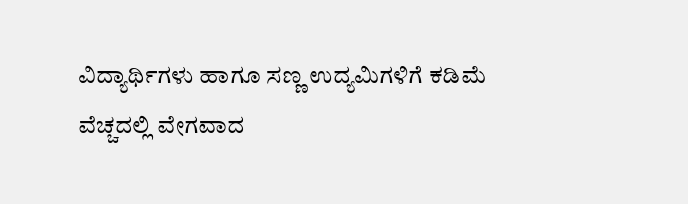ವಿದ್ಯಾರ್ಥಿಗಳು ಹಾಗೂ ಸಣ್ಣ ಉದ್ಯಮಿಗಳಿಗೆ ಕಡಿಮೆ ವೆಚ್ಚದಲ್ಲಿ ವೇಗವಾದ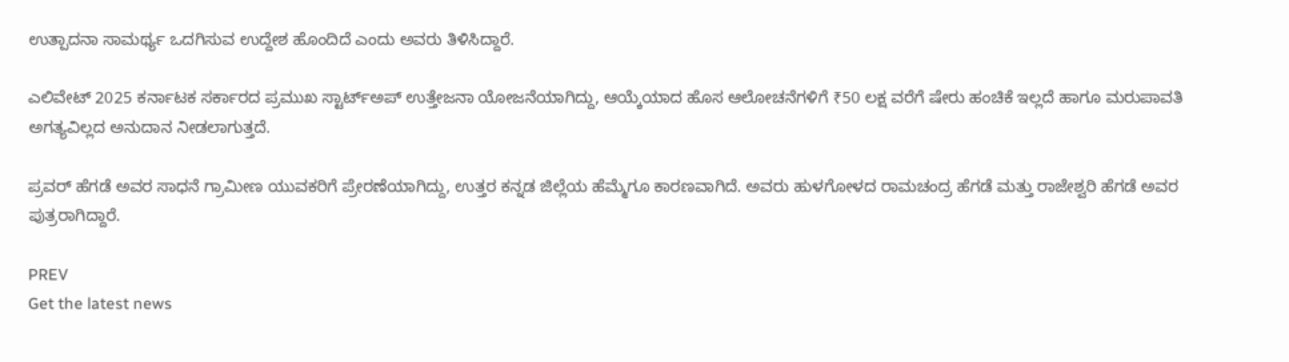ಉತ್ಪಾದನಾ ಸಾಮರ್ಥ್ಯ ಒದಗಿಸುವ ಉದ್ದೇಶ ಹೊಂದಿದೆ ಎಂದು ಅವರು ತಿಳಿಸಿದ್ದಾರೆ.

ಎಲಿವೇಟ್ 2025 ಕರ್ನಾಟಕ ಸರ್ಕಾರದ ಪ್ರಮುಖ ಸ್ಟಾರ್ಟ್‌ಅಪ್ ಉತ್ತೇಜನಾ ಯೋಜನೆಯಾಗಿದ್ದು, ಆಯ್ಕೆಯಾದ ಹೊಸ ಆಲೋಚನೆಗಳಿಗೆ ₹50 ಲಕ್ಷ ವರೆಗೆ ಷೇರು ಹಂಚಿಕೆ ಇಲ್ಲದೆ ಹಾಗೂ ಮರುಪಾವತಿ ಅಗತ್ಯವಿಲ್ಲದ ಅನುದಾನ ನೀಡಲಾಗುತ್ತದೆ.

ಪ್ರವರ್ ಹೆಗಡೆ ಅವರ ಸಾಧನೆ ಗ್ರಾಮೀಣ ಯುವಕರಿಗೆ ಪ್ರೇರಣೆಯಾಗಿದ್ದು, ಉತ್ತರ ಕನ್ನಡ ಜಿಲ್ಲೆಯ ಹೆಮ್ಮೆಗೂ ಕಾರಣವಾಗಿದೆ. ಅವರು ಹುಳಗೋಳದ ರಾಮಚಂದ್ರ ಹೆಗಡೆ ಮತ್ತು ರಾಜೇಶ್ವರಿ ಹೆಗಡೆ ಅವರ ಪುತ್ರರಾಗಿದ್ದಾರೆ.

PREV
Get the latest news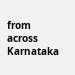from across Karnataka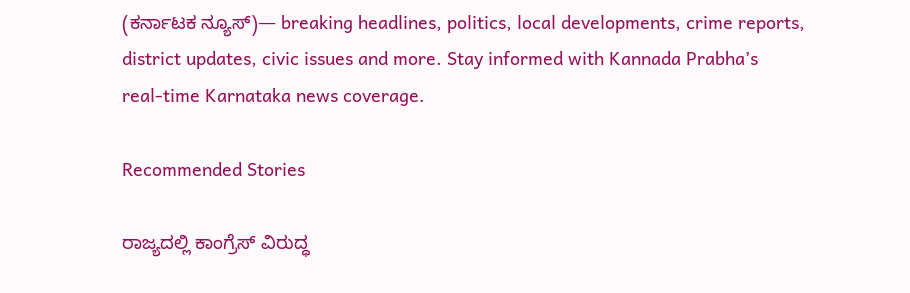(ಕರ್ನಾಟಕ ನ್ಯೂಸ್)— breaking headlines, politics, local developments, crime reports, district updates, civic issues and more. Stay informed with Kannada Prabha’s real‑time Karnataka news coverage.

Recommended Stories

ರಾಜ್ಯದಲ್ಲಿ ಕಾಂಗ್ರೆಸ್‌ ವಿರುದ್ಧ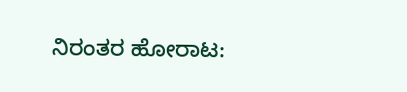ನಿರಂತರ ಹೋರಾಟ: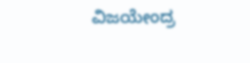ವಿಜಯೇಂದ್ರ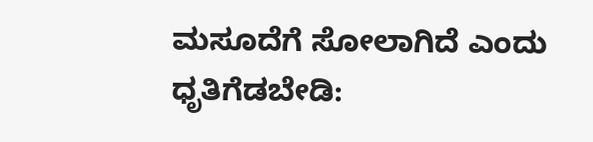ಮಸೂದೆಗೆ ಸೋಲಾಗಿದೆ ಎಂದು ಧೃತಿಗೆಡಬೇಡಿ: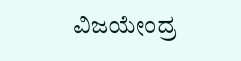ವಿಜಯೇಂದ್ರ